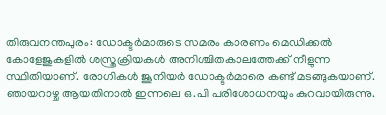തിരുവനന്തപുരം: ഡോക്ടർമാരുടെ സമരം കാരണം മെഡിക്കൽ കോളേജുകളിൽ ശസ്ത്രക്രിയകൾ അനിശ്ചിതകാലത്തേക്ക് നീളുന്ന സ്ഥിതിയാണ്. രോഗികൾ ജൂനിയർ ഡോക്ടർമാരെ കണ്ട് മടങ്ങുകയാണ്. ഞായറാഴ്ച ആയതിനാൽ ഇന്നലെ ഒ.പി പരിശോധനയും കുറവായിരുന്നു.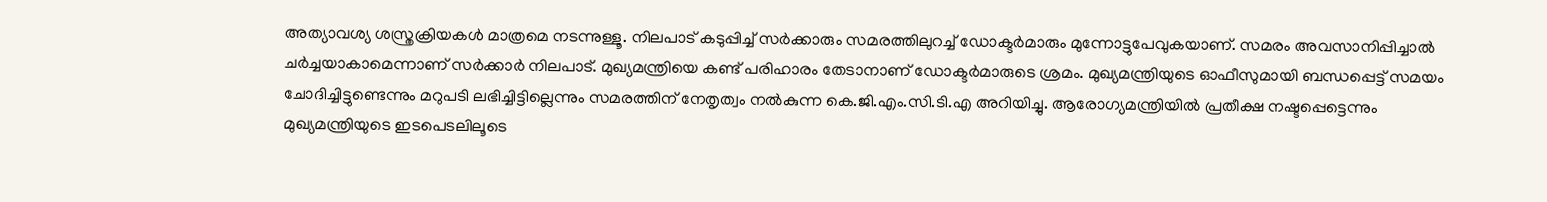അത്യാവശ്യ ശസ്ത്രക്രിയകൾ മാത്രമെ നടന്നുള്ളൂ. നിലപാട് കടുപ്പിച്ച് സർക്കാരും സമരത്തിലുറച്ച് ഡോക്ടർമാരും മുന്നോട്ടുപേവുകയാണ്. സമരം അവസാനിപ്പിച്ചാൽ ചർച്ചയാകാമെന്നാണ് സർക്കാർ നിലപാട്. മുഖ്യമന്ത്രിയെ കണ്ട് പരിഹാരം തേടാനാണ് ഡോക്ടർമാരുടെ ശ്രമം. മുഖ്യമന്ത്രിയുടെ ഓഫീസുമായി ബന്ധപ്പെട്ട് സമയം ചോദിച്ചിട്ടുണ്ടെന്നും മറുപടി ലഭിച്ചിട്ടില്ലെന്നും സമരത്തിന് നേതൃത്വം നൽകുന്ന കെ.ജി.എം.സി.ടി.എ അറിയിച്ചു. ആരോഗ്യമന്ത്രിയിൽ പ്രതീക്ഷ നഷ്ടപ്പെട്ടെന്നും മുഖ്യമന്ത്രിയുടെ ഇടപെടലിലൂടെ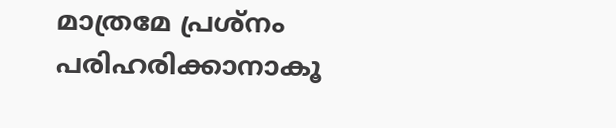മാത്രമേ പ്രശ്നം പരിഹരിക്കാനാകൂ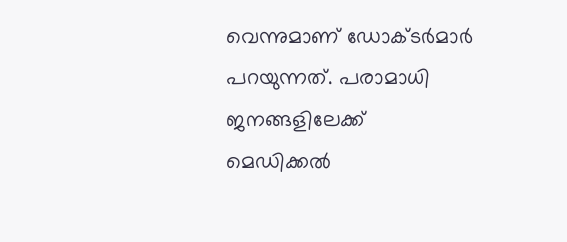വെന്നുമാണ് ഡോക്ടർമാർ പറയുന്നത്. പരാമാധി ജനങ്ങളിലേക്ക് മെഡിക്കൽ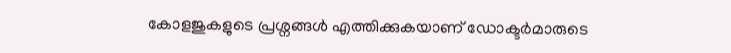കോളജുകളുടെ പ്രശ്നങ്ങൾ എത്തിക്കുകയാണ് ഡോക്ടർമാരുടെ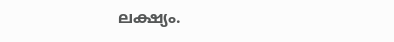ലക്ഷ്യം.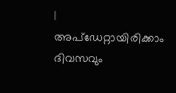|
അപ്ഡേറ്റായിരിക്കാം ദിവസവും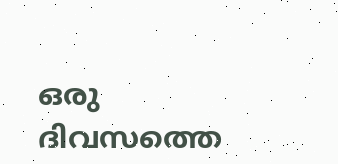ഒരു ദിവസത്തെ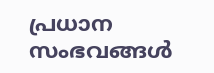പ്രധാന സംഭവങ്ങൾ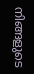നിങ്ങളുടെ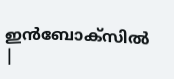ഇൻബോക്സിൽ |